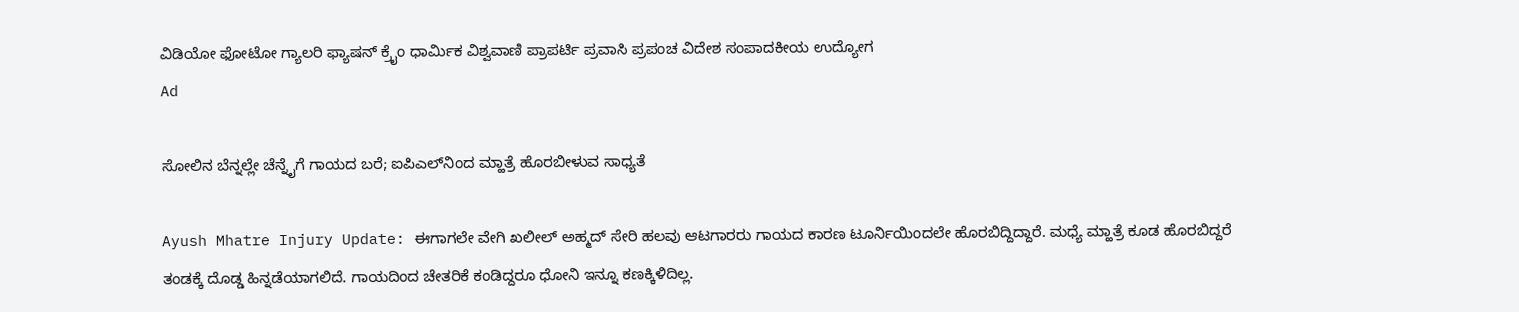ವಿಡಿಯೋ ಫೋಟೋ ಗ್ಯಾಲರಿ ಫ್ಯಾಷನ್ ಕ್ರೈಂ ಧಾರ್ಮಿಕ ವಿಶ್ವವಾಣಿ ಪ್ರಾಪರ್ಟಿ ಪ್ರವಾಸಿ ಪ್ರಪಂಚ ವಿದೇಶ ಸಂಪಾದಕೀಯ ಉದ್ಯೋಗ
Ad

ಸೋಲಿನ ಬೆನ್ನಲ್ಲೇ ಚೆನ್ನೈಗೆ ಗಾಯದ ಬರೆ; ಐಪಿಎಲ್‌ನಿಂದ ಮ್ಹಾತ್ರೆ ಹೊರಬೀಳುವ ಸಾಧ್ಯತೆ

Ayush Mhatre Injury Update: ಈಗಾಗಲೇ ವೇಗಿ ಖಲೀಲ್‌ ಅಹ್ಮದ್‌ ಸೇರಿ ಹಲವು ಆಟಗಾರರು ಗಾಯದ ಕಾರಣ ಟೂರ್ನಿಯಿಂದಲೇ ಹೊರಬಿದ್ದಿದ್ದಾರೆ. ಮಧ್ಯೆ ಮ್ಹಾತ್ರೆ ಕೂಡ ಹೊರಬಿದ್ದರೆ ತಂಡಕ್ಕೆ ದೊಡ್ಡ ಹಿನ್ನಡೆಯಾಗಲಿದೆ. ಗಾಯದಿಂದ ಚೇತರಿಕೆ ಕಂಡಿದ್ದರೂ ಧೋನಿ ಇನ್ನೂ ಕಣಕ್ಕಿಳಿದಿಲ್ಲ.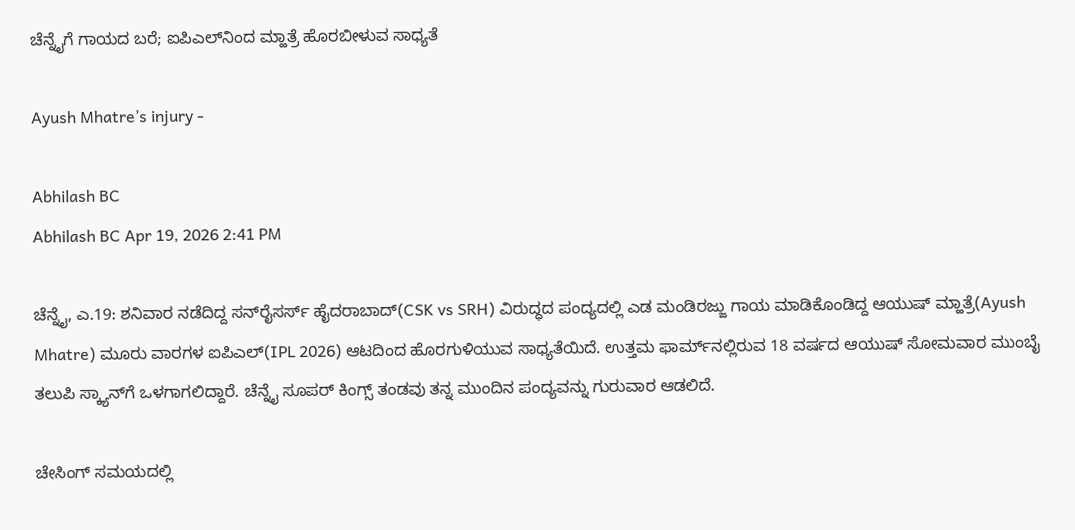ಚೆನ್ನೈಗೆ ಗಾಯದ ಬರೆ; ಐಪಿಎಲ್‌ನಿಂದ ಮ್ಹಾತ್ರೆ ಹೊರಬೀಳುವ ಸಾಧ್ಯತೆ

Ayush Mhatre’s injury -

Abhilash BC
Abhilash BC Apr 19, 2026 2:41 PM

ಚೆನ್ನೈ, ಎ.19: ಶನಿವಾರ ನಡೆದಿದ್ದ ಸನ್‌ರೈಸರ್ಸ್ ಹೈದರಾಬಾದ್(CSK vs SRH) ವಿರುದ್ಧದ ಪಂದ್ಯದಲ್ಲಿ ಎಡ ಮಂಡಿರಜ್ಜು ಗಾಯ ಮಾಡಿಕೊಂಡಿದ್ದ ಆಯುಷ್ ಮ್ಹಾತ್ರೆ(Ayush Mhatre) ಮೂರು ವಾರಗಳ ಐಪಿಎಲ್(IPL 2026) ಆಟದಿಂದ ಹೊರಗುಳಿಯುವ ಸಾಧ್ಯತೆಯಿದೆ. ಉತ್ತಮ ಫಾರ್ಮ್‌ನಲ್ಲಿರುವ 18 ವರ್ಷದ ಆಯುಷ್ ಸೋಮವಾರ ಮುಂಬೈ ತಲುಪಿ ಸ್ಕ್ಯಾನ್‌ಗೆ ಒಳಗಾಗಲಿದ್ದಾರೆ. ಚೆನ್ನೈ ಸೂಪರ್ ಕಿಂಗ್ಸ್ ತಂಡವು ತನ್ನ ಮುಂದಿನ ಪಂದ್ಯವನ್ನು ಗುರುವಾರ ಆಡಲಿದೆ.

ಚೇಸಿಂಗ್ ಸಮಯದಲ್ಲಿ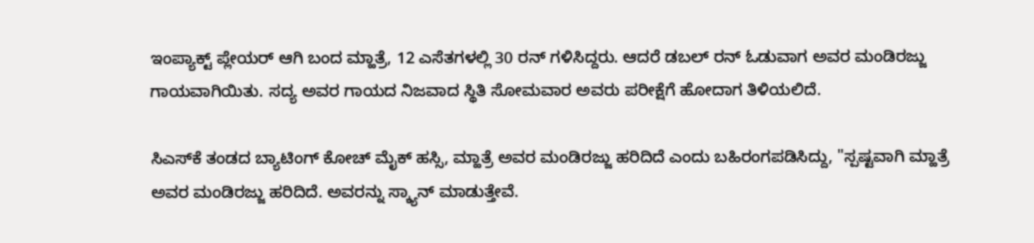ಇಂಪ್ಯಾಕ್ಟ್ ಪ್ಲೇಯರ್ ಆಗಿ ಬಂದ ಮ್ಹಾತ್ರೆ, 12 ಎಸೆತಗಳಲ್ಲಿ 30 ರನ್ ಗಳಿಸಿದ್ದರು. ಆದರೆ ಡಬಲ್ ರನ್ ಓಡುವಾಗ ಅವರ ಮಂಡಿರಜ್ಜು ಗಾಯವಾಗಿಯಿತು. ಸದ್ಯ ಅವರ ಗಾಯದ ನಿಜವಾದ ಸ್ಥಿತಿ ಸೋಮವಾರ ಅವರು ಪರೀಕ್ಷೆಗೆ ಹೋದಾಗ ತಿಳಿಯಲಿದೆ.

ಸಿಎಸ್‌ಕೆ ತಂಡದ ಬ್ಯಾಟಿಂಗ್ ಕೋಚ್ ಮೈಕ್ ಹಸ್ಸಿ, ಮ್ಹಾತ್ರೆ ಅವರ ಮಂಡಿರಜ್ಜು ಹರಿದಿದೆ ಎಂದು ಬಹಿರಂಗಪಡಿಸಿದ್ದು, "ಸ್ಪಷ್ಟವಾಗಿ ಮ್ಹಾತ್ರೆ ಅವರ ಮಂಡಿರಜ್ಜು ಹರಿದಿದೆ. ಅವರನ್ನು ಸ್ಕ್ಯಾನ್ ಮಾಡುತ್ತೇವೆ.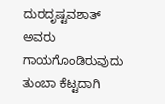ದುರದೃಷ್ಟವಶಾತ್ ಅವರು ಗಾಯಗೊಂಡಿರುವುದು ತುಂಬಾ ಕೆಟ್ಟದಾಗಿ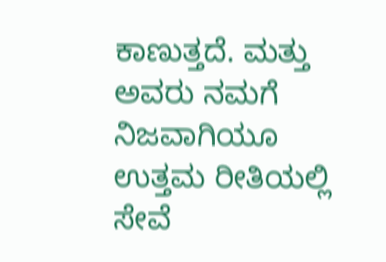ಕಾಣುತ್ತದೆ. ಮತ್ತು ಅವರು ನಮಗೆ ನಿಜವಾಗಿಯೂ ಉತ್ತಮ ರೀತಿಯಲ್ಲಿ ಸೇವೆ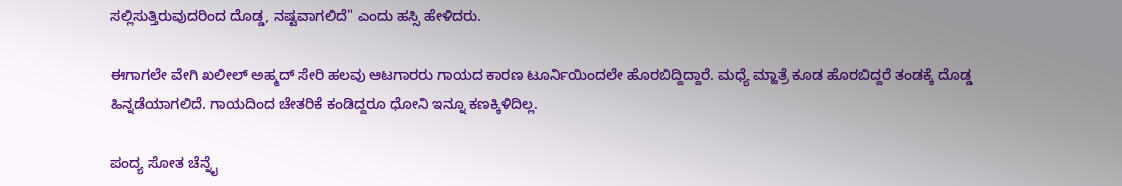ಸಲ್ಲಿಸುತ್ತಿರುವುದರಿಂದ ದೊಡ್ಡ, ನಷ್ಟವಾಗಲಿದೆ" ಎಂದು ಹಸ್ಸಿ ಹೇಳಿದರು.

ಈಗಾಗಲೇ ವೇಗಿ ಖಲೀಲ್‌ ಅಹ್ಮದ್‌ ಸೇರಿ ಹಲವು ಆಟಗಾರರು ಗಾಯದ ಕಾರಣ ಟೂರ್ನಿಯಿಂದಲೇ ಹೊರಬಿದ್ದಿದ್ದಾರೆ. ಮಧ್ಯೆ ಮ್ಹಾತ್ರೆ ಕೂಡ ಹೊರಬಿದ್ದರೆ ತಂಡಕ್ಕೆ ದೊಡ್ಡ ಹಿನ್ನಡೆಯಾಗಲಿದೆ. ಗಾಯದಿಂದ ಚೇತರಿಕೆ ಕಂಡಿದ್ದರೂ ಧೋನಿ ಇನ್ನೂ ಕಣಕ್ಕಿಳಿದಿಲ್ಲ.

ಪಂದ್ಯ ಸೋತ ಚೆನ್ನೈ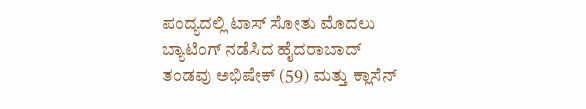ಪಂದ್ಯದಲ್ಲಿ ಟಾಸ್‌ ಸೋತು ಮೊದಲು ಬ್ಯಾಟಿಂಗ್‌ ನಡೆಸಿದ ಹೈದರಾಬಾದ್‌ ತಂಡವು ಅಭಿಷೇಕ್‌ (59) ಮತ್ತು ಕ್ಲಾಸೆನ್‌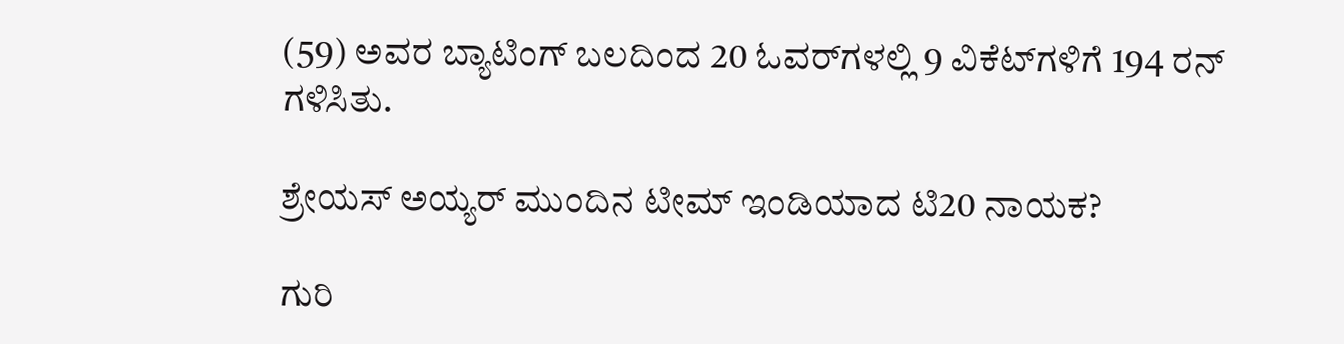(59) ಅವರ ಬ್ಯಾಟಿಂಗ್‌ ಬಲದಿಂದ 20 ಓವರ್‌ಗಳಲ್ಲಿ 9 ವಿಕೆಟ್‌ಗಳಿಗೆ 194 ರನ್ ಗಳಿಸಿತು.

ಶ್ರೇಯಸ್‌ ಅಯ್ಯರ್‌ ಮುಂದಿನ ಟೀಮ್‌ ಇಂಡಿಯಾದ ಟಿ20 ನಾಯಕ?

ಗುರಿ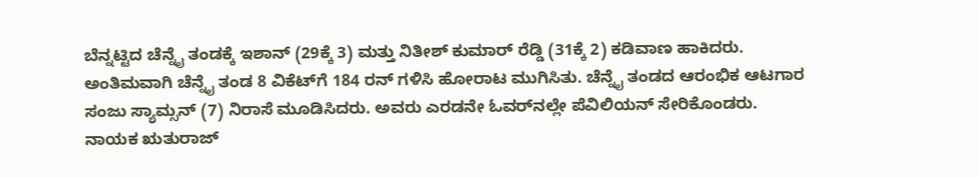ಬೆನ್ನಟ್ಟಿದ ಚೆನ್ನೈ ತಂಡಕ್ಕೆ ಇಶಾನ್‌ (29ಕ್ಕೆ 3) ಮತ್ತು ನಿತೀಶ್‌ ಕುಮಾರ್‌ ರೆಡ್ಡಿ (31ಕ್ಕೆ 2) ಕಡಿವಾಣ ಹಾಕಿದರು. ಅಂತಿಮವಾಗಿ ಚೆನ್ನೈ ತಂಡ 8 ವಿಕೆಟ್‌ಗೆ 184 ರನ್‌ ಗಳಿಸಿ ಹೋರಾಟ ಮುಗಿಸಿತು. ಚೆನ್ನೈ ತಂಡದ ಆರಂಭಿಕ ಆಟಗಾರ ಸಂಜು ಸ್ಯಾಮ್ಸನ್‌ (7) ನಿರಾಸೆ ಮೂಡಿಸಿದರು. ಅವರು ಎರಡನೇ ಓವರ್‌ನಲ್ಲೇ ಪೆವಿಲಿಯನ್ ಸೇರಿಕೊಂಡರು. ನಾಯಕ ಋತುರಾಜ್‌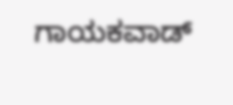ಗಾಯಕವಾಡ್‌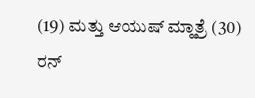(19) ಮತ್ತು ಆಯುಷ್‌ ಮ್ಹಾತ್ರೆ (30) ರನ್‌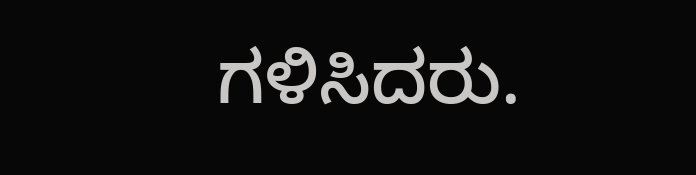ಗಳಿಸಿದರು.